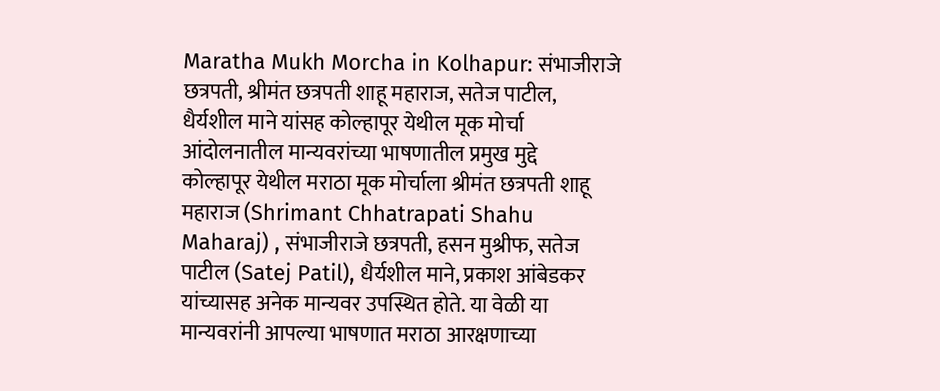Maratha Mukh Morcha in Kolhapur: संभाजीराजे छत्रपती, श्रीमंत छत्रपती शाहू महाराज, सतेज पाटील, धैर्यशील माने यांसह कोल्हापूर येथील मूक मोर्चा आंदोलनातील मान्यवरांच्या भाषणातील प्रमुख मुद्दे
कोल्हापूर येथील मराठा मूक मोर्चाला श्रीमंत छत्रपती शाहू महाराज (Shrimant Chhatrapati Shahu Maharaj) , संभाजीराजे छत्रपती, हसन मुश्रीफ, सतेज पाटील (Satej Patil), धैर्यशील माने, प्रकाश आंबेडकर यांच्यासह अनेक मान्यवर उपस्थित होते. या वेळी या मान्यवरांनी आपल्या भाषणात मराठा आरक्षणाच्या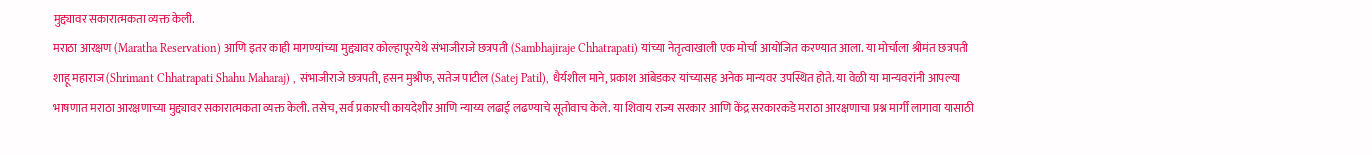मुद्द्यावर सकारात्मकता व्यक्त केली.
मराठा आरक्षण (Maratha Reservation) आणि इतर काही मागण्यांच्या मुद्द्यावर कोल्हापूरयेथे संभाजीराजे छत्रपती (Sambhajiraje Chhatrapati) यांच्या नेतृत्वाखाली एक मोर्चा आयोजित करण्यात आला. या मोर्चाला श्रीमंत छत्रपती शाहू महाराज (Shrimant Chhatrapati Shahu Maharaj) , संभाजीराजे छत्रपती, हसन मुश्रीफ, सतेज पाटील (Satej Patil), धैर्यशील माने, प्रकाश आंबेडकर यांच्यासह अनेक मान्यवर उपस्थित होते. या वेळी या मान्यवरांनी आपल्या भाषणात मराठा आरक्षणाच्या मुद्द्यावर सकारात्मकता व्यक्त केली. तसेच, सर्व प्रकारची कायदेशीर आणि न्याय्य लढाई लढण्याचे सूतोवाच केले. या शिवाय राज्य सरकार आणि केंद्र सरकारकडे मराठा आरक्षणाचा प्रश्न मार्गी लागावा यासाठी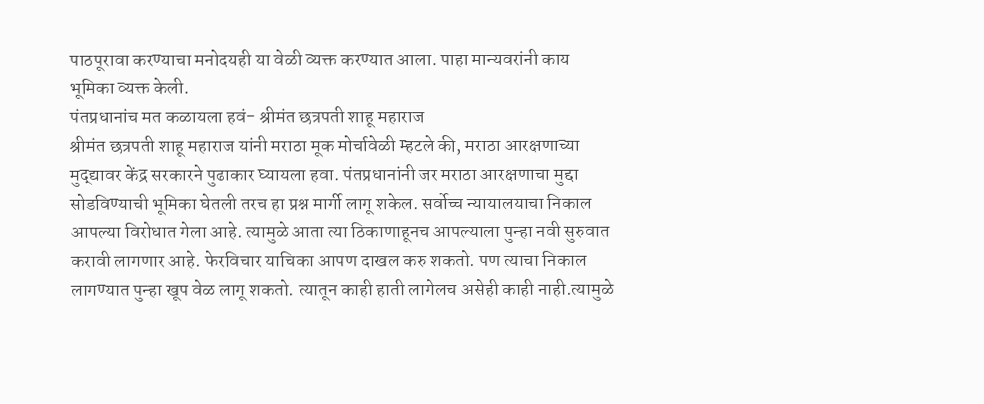पाठपूरावा करण्याचा मनोदयही या वेळी व्यक्त करण्यात आला. पाहा मान्यवरांनी काय भूमिका व्यक्त केली.
पंतप्रधानांच मत कळायला हवं- श्रीमंत छत्रपती शाहू महाराज
श्रीमंत छत्रपती शाहू महाराज यांनी मराठा मूक मोर्चावेळी म्हटले की, मराठा आरक्षणाच्या मुद्द्यावर केंद्र सरकारने पुढाकार घ्यायला हवा. पंतप्रधानांनी जर मराठा आरक्षणाचा मुद्दा सोडविण्याची भूमिका घेतली तरच हा प्रश्न मार्गी लागू शकेल. सर्वोच्च न्यायालयाचा निकाल आपल्या विरोधात गेला आहे. त्यामुळे आता त्या ठिकाणाहूनच आपल्याला पुन्हा नवी सुरुवात करावी लागणार आहे. फेरविचार याचिका आपण दाखल करु शकतो. पण त्याचा निकाल लागण्यात पुन्हा खूप वेळ लागू शकतो. त्यातून काही हाती लागेलच असेही काही नाही.त्यामुळे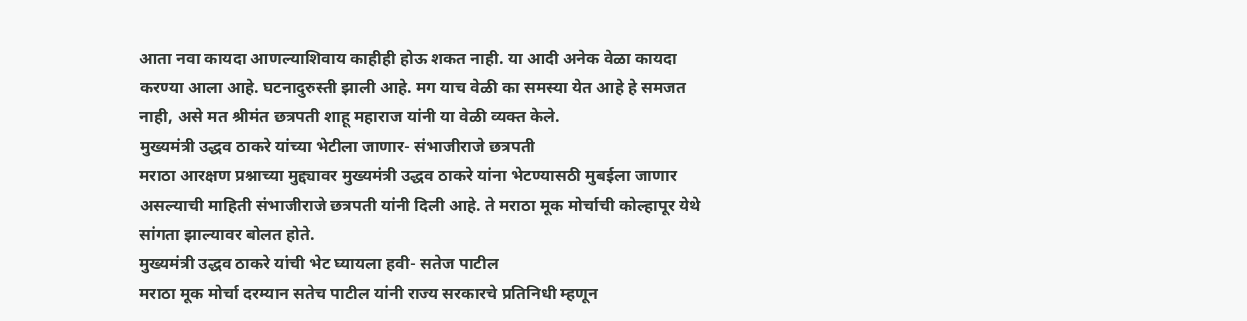आता नवा कायदा आणल्याशिवाय काहीही होऊ शकत नाही. या आदी अनेक वेळा कायदा करण्या आला आहे. घटनादुरुस्ती झाली आहे. मग याच वेळी का समस्या येत आहे हे समजत नाही, असे मत श्रीमंत छत्रपती शाहू महाराज यांनी या वेळी व्यक्त केले.
मुख्यमंत्री उद्धव ठाकरे यांच्या भेटीला जाणार- संभाजीराजे छत्रपती
मराठा आरक्षण प्रश्नाच्या मुद्द्यावर मुख्यमंत्री उद्धव ठाकरे यांना भेटण्यासठी मुबईला जाणार असल्याची माहिती संभाजीराजे छत्रपती यांनी दिली आहे. ते मराठा मूक मोर्चाची कोल्हापूर येथे सांगता झाल्यावर बोलत होते.
मुख्यमंत्री उद्धव ठाकरे यांची भेट घ्यायला हवी- सतेज पाटील
मराठा मूक मोर्चा दरम्यान सतेच पाटील यांनी राज्य सरकारचे प्रतिनिधी म्हणून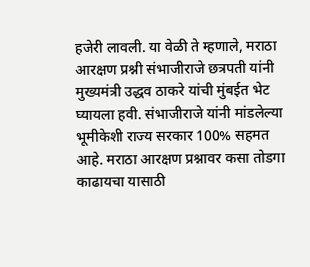हजेरी लावली. या वेळी ते म्हणाले, मराठा आरक्षण प्रश्नी संभाजीराजे छत्रपती यांनी मुख्यमंत्री उद्धव ठाकरे यांची मुंबईत भेट घ्यायला हवी. संभाजीराजे यांनी मांडलेल्या भूमीकेशी राज्य सरकार 100% सहमत आहे. मराठा आरक्षण प्रश्नावर कसा तोडगा काढायचा यासाठी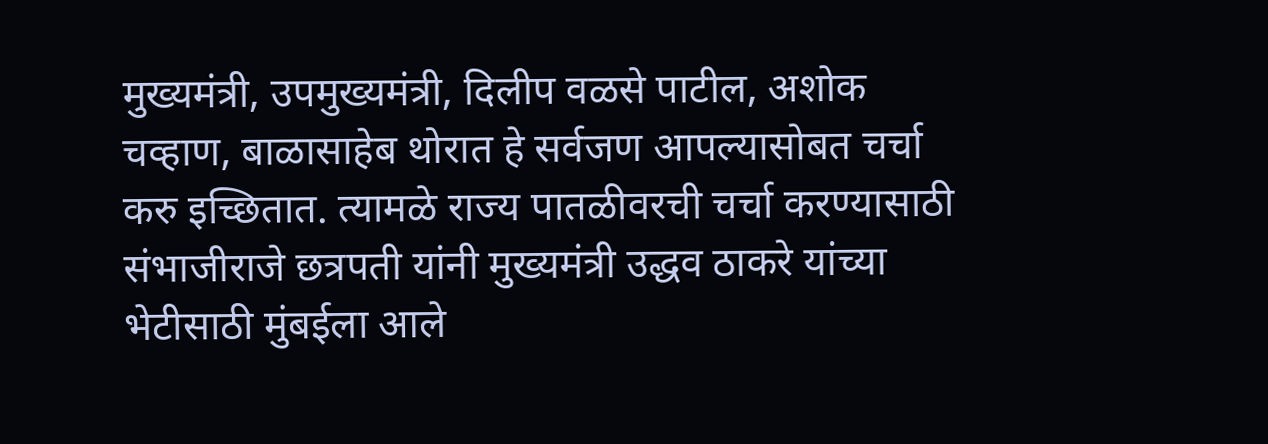मुख्यमंत्री, उपमुख्यमंत्री, दिलीप वळसे पाटील, अशोक चव्हाण, बाळासाहेब थोरात हे सर्वजण आपल्यासोबत चर्चा करु इच्छितात. त्यामळे राज्य पातळीवरची चर्चा करण्यासाठी संभाजीराजे छत्रपती यांनी मुख्यमंत्री उद्धव ठाकरे यांच्या भेटीसाठी मुंबईला आले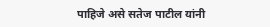पाहिजे असे सतेज पाटील यांनी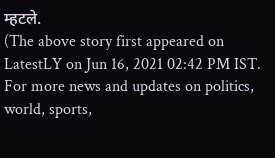म्हटले.
(The above story first appeared on LatestLY on Jun 16, 2021 02:42 PM IST. For more news and updates on politics, world, sports,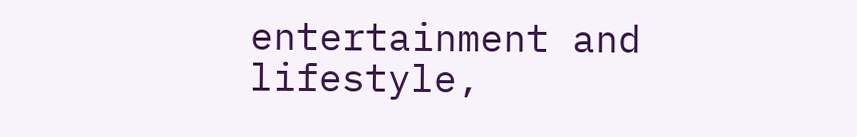entertainment and lifestyle,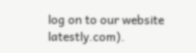log on to our website latestly.com).